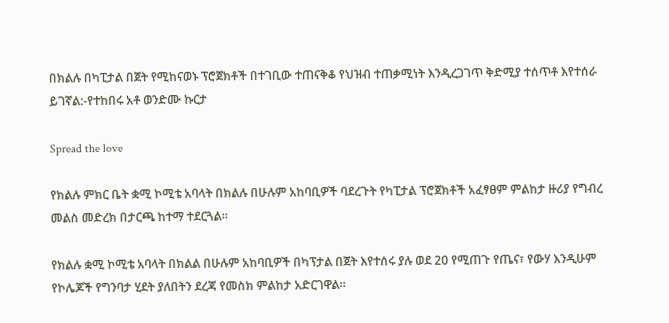በክልሉ በካፒታል በጀት የሚከናወኑ ፕሮጀክቶች በተገቢው ተጠናቅቆ የህዝብ ተጠቃሚነት እንዲረጋገጥ ቅድሚያ ተሰጥቶ እየተሰራ ይገኛል:-የተከበሩ አቶ ወንድሙ ኩርታ

Spread the love

የክልሉ ምክር ቤት ቋሚ ኮሚቴ አባላት በክልሉ በሁሉም አከባቢዎች ባደረጉት የካፒታል ፕሮጀክቶች አፈፃፀም ምልከታ ዙሪያ የግብረ መልስ መድረክ በታርጫ ከተማ ተደርጓል።

የክልሉ ቋሚ ኮሚቴ አባላት በክልል በሁሉም አከባቢዎች በካፕታል በጀት እየተሰሩ ያሉ ወደ 20 የሚጠጉ የጤና፣ የውሃ እንዲሁም የኮሌጆች የግንባታ ሂደት ያለበትን ደረጃ የመስክ ምልከታ አድርገዋል።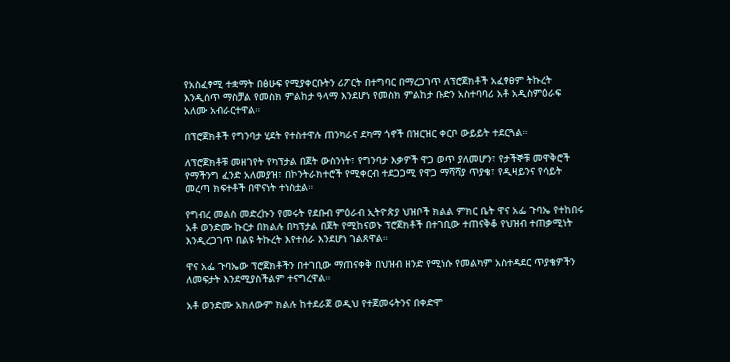የአስፈፃሚ ተቋማት በፅሁፍ የሚያቀርቡትን ሪፖርት በተግባር በማረጋገጥ ለፕሮጀክቶች አፈፃፀም ትኩረት እንዲሰጥ ማስቻል የመስክ ምልከታ ዓላማ እንደሆነ የመስክ ምልከታ ቡድን አስተባባሪ አቶ አዲስምዕራፍ አለሙ አብራርተዋል።

በፕሮጀክቶች የግንባታ ሂደት የተስተዋሉ ጠንካራና ደካማ ጎኖች በዝርዝር ቀርቦ ውይይት ተደርጓል።

ለፕሮጀክቶቹ መዘገየት የካፕታል በጀት ውስንነት፣ የግንባታ እቃዎች ዋጋ ወጥ ያለመሆን፣ የታችኞቹ መዋቅሮች የማችንግ ፈንድ አለመያዝ፣ በኮንትራክተሮች የሚቀርብ ተደጋጋሚ የዋጋ ማሻሻያ ጥያቄ፣ የዲዛይንና የሳይት መረጣ ክፍተቶች በዋናነት ተነስቷል።

የግብረ መልስ መድረኩን የመሩት የደቡብ ምዕራብ ኢትዮጵያ ህዝቦች ክልል ምክር ቤት ዋና አፌ ጉባኤ የተከበሩ አቶ ወንድሙ ኩርታ በክልሉ በካፕታል በጀት የሚከናወኑ ፕሮጀክቶች በተገቢው ተጠናቅቆ የህዝብ ተጠቃሚነት እንዲረጋገጥ በልዩ ትኩረት እየተሰራ እንደሆነ ገልጸዋል።

ዋና አፌ ጉባኤው ፕሮጀክቶችን በተገቢው ማጠናቀቅ በህዝብ ዘንድ የሚነሱ የመልካም አስተዳደር ጥያቄዎችን ለመፍታት እንደሚያስችልም ተናግረዋል።

አቶ ወንድሙ አክለውም ክልሉ ከተደራጀ ወዲህ የተጀመሩትንና በቀድሞ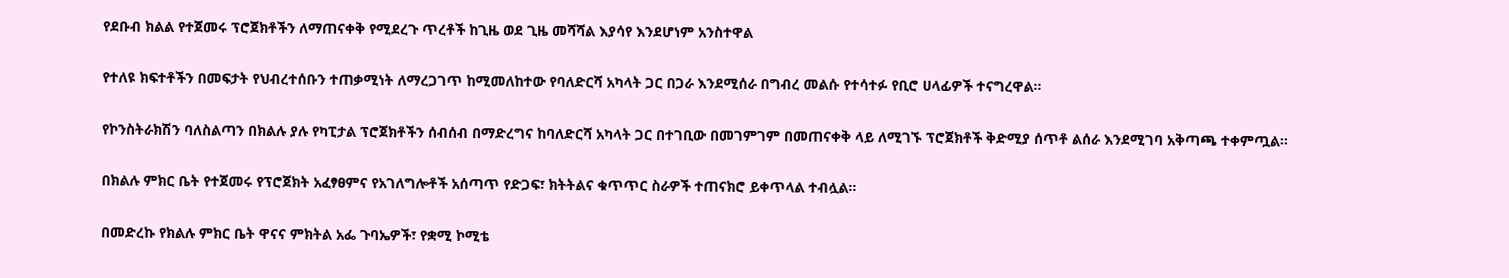የደቡብ ክልል የተጀመሩ ፕሮጀክቶችን ለማጠናቀቅ የሚደረጉ ጥረቶች ከጊዜ ወደ ጊዜ መሻሻል እያሳየ እንደሆነም አንስተዋል

የተለዩ ክፍተቶችን በመፍታት የህብረተሰቡን ተጠቃሚነት ለማረጋገጥ ከሚመለከተው የባለድርሻ አካላት ጋር በጋራ እንደሚሰራ በግብረ መልሱ የተሳተፉ የቢሮ ሀላፊዎች ተናግረዋል።

የኮንስትራክሽን ባለስልጣን በክልሉ ያሉ የካፒታል ፕሮጀክቶችን ሰብሰብ በማድረግና ከባለድርሻ አካላት ጋር በተገቢው በመገምገም በመጠናቀቅ ላይ ለሚገኙ ፕሮጀክቶች ቅድሚያ ሰጥቶ ልሰራ እንደሚገባ አቅጣጫ ተቀምጧል።

በክልሉ ምክር ቤት የተጀመሩ የፕሮጀክት አፈፃፀምና የአገለግሎቶች አሰጣጥ የድጋፍ፣ ክትትልና ቁጥጥር ስራዎች ተጠናክሮ ይቀጥላል ተብሏል።

በመድረኩ የክልሉ ምክር ቤት ዋናና ምክትል አፌ ጉባኤዎች፣ የቋሚ ኮሚቴ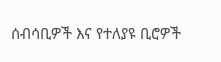ሰብሳቢዎች እና የተለያዩ ቢሮዎች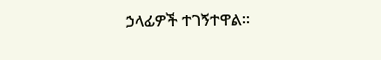ኃላፊዎች ተገኝተዋል።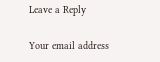Leave a Reply

Your email address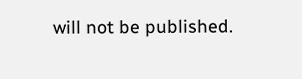will not be published.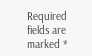Required fields are marked *